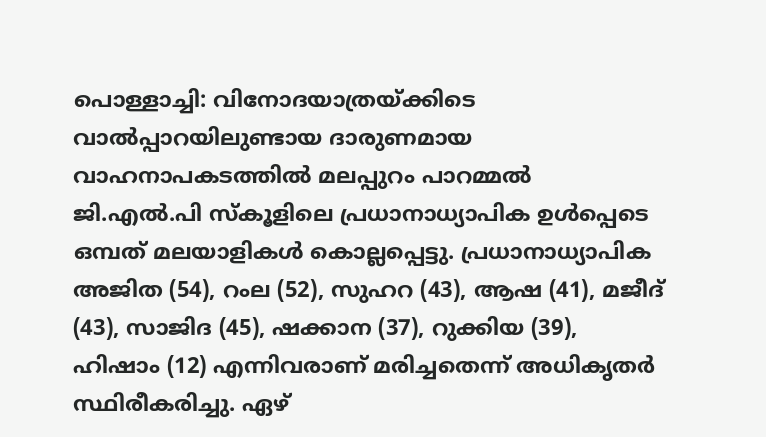പൊള്ളാച്ചി: വിനോദയാത്രയ്ക്കിടെ വാൽപ്പാറയിലുണ്ടായ ദാരുണമായ വാഹനാപകടത്തിൽ മലപ്പുറം പാറമ്മൽ ജി.എൽ.പി സ്കൂളിലെ പ്രധാനാധ്യാപിക ഉൾപ്പെടെ ഒമ്പത് മലയാളികൾ കൊല്ലപ്പെട്ടു. പ്രധാനാധ്യാപിക അജിത (54), റംല (52), സുഹറ (43), ആഷ (41), മജീദ് (43), സാജിദ (45), ഷക്കാന (37), റുക്കിയ (39), ഹിഷാം (12) എന്നിവരാണ് മരിച്ചതെന്ന് അധികൃതർ സ്ഥിരീകരിച്ചു. ഏഴ്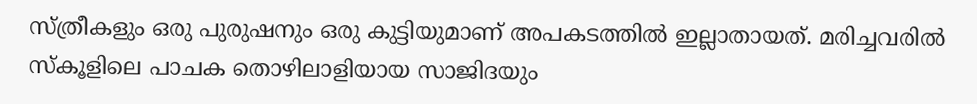സ്ത്രീകളും ഒരു പുരുഷനും ഒരു കുട്ടിയുമാണ് അപകടത്തിൽ ഇല്ലാതായത്. മരിച്ചവരിൽ സ്കൂളിലെ പാചക തൊഴിലാളിയായ സാജിദയും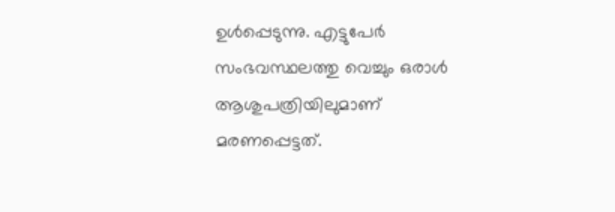ഉൾപ്പെടുന്നു. എട്ടുപേർ സംഭവസ്ഥലത്തു വെച്ചും ഒരാൾ ആശുപത്രിയിലുമാണ് മരണപ്പെട്ടത്.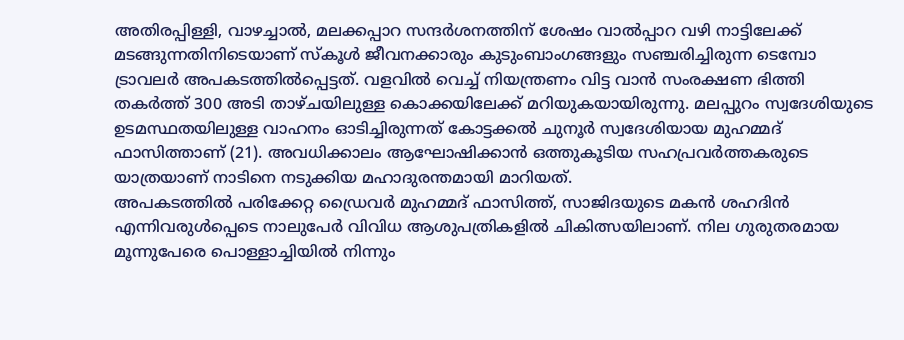അതിരപ്പിള്ളി, വാഴച്ചാൽ, മലക്കപ്പാറ സന്ദർശനത്തിന് ശേഷം വാൽപ്പാറ വഴി നാട്ടിലേക്ക് മടങ്ങുന്നതിനിടെയാണ് സ്കൂൾ ജീവനക്കാരും കുടുംബാംഗങ്ങളും സഞ്ചരിച്ചിരുന്ന ടെമ്പോ ട്രാവലർ അപകടത്തിൽപ്പെട്ടത്. വളവിൽ വെച്ച് നിയന്ത്രണം വിട്ട വാൻ സംരക്ഷണ ഭിത്തി തകർത്ത് 300 അടി താഴ്ചയിലുള്ള കൊക്കയിലേക്ക് മറിയുകയായിരുന്നു. മലപ്പുറം സ്വദേശിയുടെ ഉടമസ്ഥതയിലുള്ള വാഹനം ഓടിച്ചിരുന്നത് കോട്ടക്കൽ ചുനൂർ സ്വദേശിയായ മുഹമ്മദ് ഫാസിത്താണ് (21). അവധിക്കാലം ആഘോഷിക്കാൻ ഒത്തുകൂടിയ സഹപ്രവർത്തകരുടെ യാത്രയാണ് നാടിനെ നടുക്കിയ മഹാദുരന്തമായി മാറിയത്.
അപകടത്തിൽ പരിക്കേറ്റ ഡ്രൈവർ മുഹമ്മദ് ഫാസിത്ത്, സാജിദയുടെ മകൻ ശഹദിൻ എന്നിവരുൾപ്പെടെ നാലുപേർ വിവിധ ആശുപത്രികളിൽ ചികിത്സയിലാണ്. നില ഗുരുതരമായ മൂന്നുപേരെ പൊള്ളാച്ചിയിൽ നിന്നും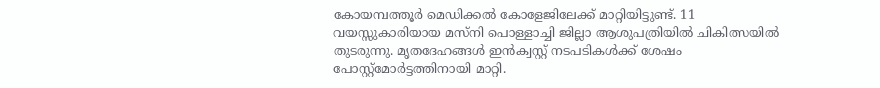കോയമ്പത്തൂർ മെഡിക്കൽ കോളേജിലേക്ക് മാറ്റിയിട്ടുണ്ട്. 11 വയസ്സുകാരിയായ മസ്നി പൊള്ളാച്ചി ജില്ലാ ആശുപത്രിയിൽ ചികിത്സയിൽ തുടരുന്നു. മൃതദേഹങ്ങൾ ഇൻക്വസ്റ്റ് നടപടികൾക്ക് ശേഷം പോസ്റ്റ്മോർട്ടത്തിനായി മാറ്റി.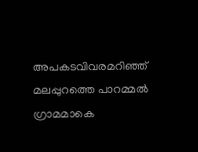അപകടവിവരമറിഞ്ഞ് മലപ്പുറത്തെ പാറമ്മൽ ഗ്രാമമാകെ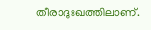തീരാദുഃഖത്തിലാണ്.